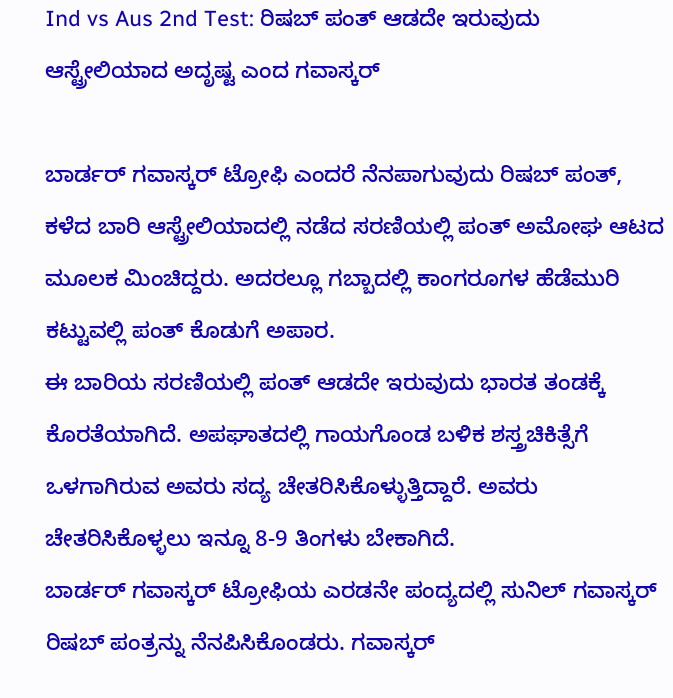Ind vs Aus 2nd Test: ರಿಷಬ್ ಪಂತ್ ಆಡದೇ ಇರುವುದು ಆಸ್ಟ್ರೇಲಿಯಾದ ಅದೃಷ್ಟ ಎಂದ ಗವಾಸ್ಕರ್

ಬಾರ್ಡರ್ ಗವಾಸ್ಕರ್ ಟ್ರೋಫಿ ಎಂದರೆ ನೆನಪಾಗುವುದು ರಿಷಬ್ ಪಂತ್, ಕಳೆದ ಬಾರಿ ಆಸ್ಟ್ರೇಲಿಯಾದಲ್ಲಿ ನಡೆದ ಸರಣಿಯಲ್ಲಿ ಪಂತ್ ಅಮೋಘ ಆಟದ ಮೂಲಕ ಮಿಂಚಿದ್ದರು. ಅದರಲ್ಲೂ ಗಬ್ಬಾದಲ್ಲಿ ಕಾಂಗರೂಗಳ ಹೆಡೆಮುರಿ ಕಟ್ಟುವಲ್ಲಿ ಪಂತ್ ಕೊಡುಗೆ ಅಪಾರ.
ಈ ಬಾರಿಯ ಸರಣಿಯಲ್ಲಿ ಪಂತ್ ಆಡದೇ ಇರುವುದು ಭಾರತ ತಂಡಕ್ಕೆ ಕೊರತೆಯಾಗಿದೆ. ಅಪಘಾತದಲ್ಲಿ ಗಾಯಗೊಂಡ ಬಳಿಕ ಶಸ್ತ್ರಚಿಕಿತ್ಸೆಗೆ ಒಳಗಾಗಿರುವ ಅವರು ಸದ್ಯ ಚೇತರಿಸಿಕೊಳ್ಳುತ್ತಿದ್ದಾರೆ. ಅವರು ಚೇತರಿಸಿಕೊಳ್ಳಲು ಇನ್ನೂ 8-9 ತಿಂಗಳು ಬೇಕಾಗಿದೆ.
ಬಾರ್ಡರ್ ಗವಾಸ್ಕರ್ ಟ್ರೋಫಿಯ ಎರಡನೇ ಪಂದ್ಯದಲ್ಲಿ ಸುನಿಲ್ ಗವಾಸ್ಕರ್ ರಿಷಬ್ ಪಂತ್ರನ್ನು ನೆನಪಿಸಿಕೊಂಡರು. ಗವಾಸ್ಕರ್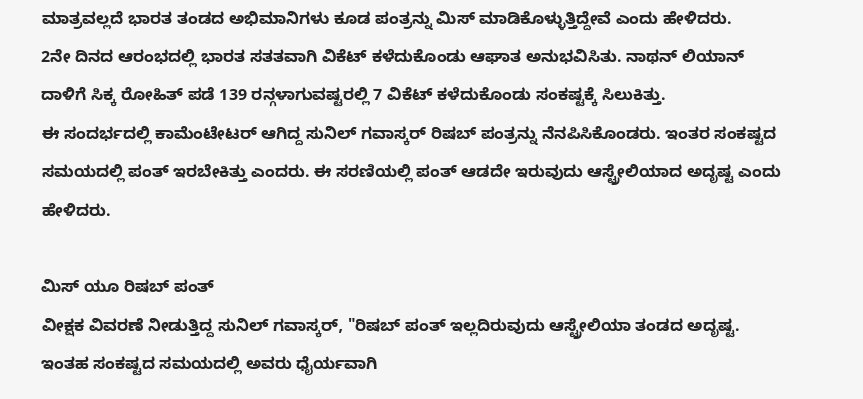ಮಾತ್ರವಲ್ಲದೆ ಭಾರತ ತಂಡದ ಅಭಿಮಾನಿಗಳು ಕೂಡ ಪಂತ್ರನ್ನು ಮಿಸ್ ಮಾಡಿಕೊಳ್ಳುತ್ತಿದ್ದೇವೆ ಎಂದು ಹೇಳಿದರು.
2ನೇ ದಿನದ ಆರಂಭದಲ್ಲಿ ಭಾರತ ಸತತವಾಗಿ ವಿಕೆಟ್ ಕಳೆದುಕೊಂಡು ಆಘಾತ ಅನುಭವಿಸಿತು. ನಾಥನ್ ಲಿಯಾನ್ ದಾಳಿಗೆ ಸಿಕ್ಕ ರೋಹಿತ್ ಪಡೆ 139 ರನ್ಗಳಾಗುವಷ್ಟರಲ್ಲಿ 7 ವಿಕೆಟ್ ಕಳೆದುಕೊಂಡು ಸಂಕಷ್ಟಕ್ಕೆ ಸಿಲುಕಿತ್ತು.
ಈ ಸಂದರ್ಭದಲ್ಲಿ ಕಾಮೆಂಟೇಟರ್ ಆಗಿದ್ದ ಸುನಿಲ್ ಗವಾಸ್ಕರ್ ರಿಷಬ್ ಪಂತ್ರನ್ನು ನೆನಪಿಸಿಕೊಂಡರು. ಇಂತರ ಸಂಕಷ್ಟದ ಸಮಯದಲ್ಲಿ ಪಂತ್ ಇರಬೇಕಿತ್ತು ಎಂದರು. ಈ ಸರಣಿಯಲ್ಲಿ ಪಂತ್ ಆಡದೇ ಇರುವುದು ಆಸ್ಟ್ರೇಲಿಯಾದ ಅದೃಷ್ಟ ಎಂದು ಹೇಳಿದರು.

ಮಿಸ್ ಯೂ ರಿಷಬ್ ಪಂತ್
ವೀಕ್ಷಕ ವಿವರಣೆ ನೀಡುತ್ತಿದ್ದ ಸುನಿಲ್ ಗವಾಸ್ಕರ್, "ರಿಷಬ್ ಪಂತ್ ಇಲ್ಲದಿರುವುದು ಆಸ್ಟ್ರೇಲಿಯಾ ತಂಡದ ಅದೃಷ್ಟ. ಇಂತಹ ಸಂಕಷ್ಟದ ಸಮಯದಲ್ಲಿ ಅವರು ಧೈರ್ಯವಾಗಿ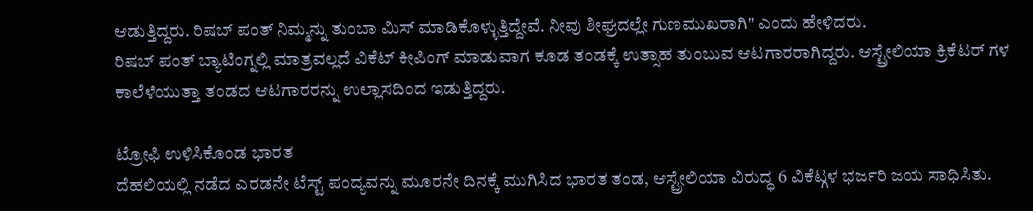ಆಡುತ್ತಿದ್ದರು. ರಿಷಬ್ ಪಂತ್ ನಿಮ್ಮನ್ನು ತುಂಬಾ ಮಿಸ್ ಮಾಡಿಕೊಳ್ಳುತ್ತಿದ್ದೇವೆ. ನೀವು ಶೀಘ್ರದಲ್ಲೇ ಗುಣಮುಖರಾಗಿ" ಎಂದು ಹೇಳಿದರು.
ರಿಷಬ್ ಪಂತ್ ಬ್ಯಾಟಿಂಗ್ನಲ್ಲಿ ಮಾತ್ರವಲ್ಲದೆ ವಿಕೆಟ್ ಕೀಪಿಂಗ್ ಮಾಡುವಾಗ ಕೂಡ ತಂಡಕ್ಕೆ ಉತ್ಸಾಹ ತುಂಬುವ ಆಟಗಾರರಾಗಿದ್ದರು. ಆಸ್ಟ್ರೇಲಿಯಾ ಕ್ರಿಕೆಟರ್ ಗಳ ಕಾಲೆಳೆಯುತ್ತಾ ತಂಡದ ಆಟಗಾರರನ್ನು ಉಲ್ಲಾಸದಿಂದ ಇಡುತ್ತಿದ್ದರು.

ಟ್ರೋಫಿ ಉಳಿಸಿಕೊಂಡ ಭಾರತ
ದೆಹಲಿಯಲ್ಲಿ ನಡೆದ ಎರಡನೇ ಟೆಸ್ಟ್ ಪಂದ್ಯವನ್ನು ಮೂರನೇ ದಿನಕ್ಕೆ ಮುಗಿಸಿದ ಭಾರತ ತಂಡ, ಆಸ್ಟ್ರೇಲಿಯಾ ವಿರುದ್ಧ 6 ವಿಕೆಟ್ಗಳ ಭರ್ಜರಿ ಜಯ ಸಾಧಿಸಿತು.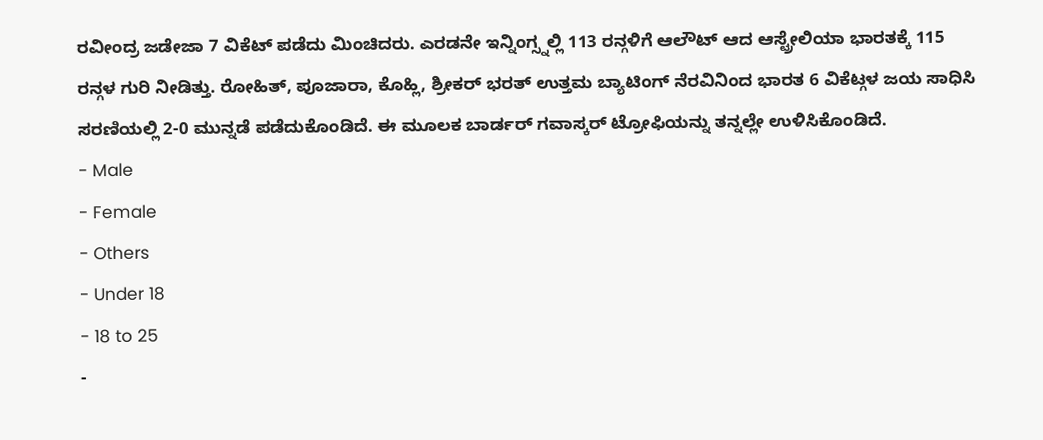ರವೀಂದ್ರ ಜಡೇಜಾ 7 ವಿಕೆಟ್ ಪಡೆದು ಮಿಂಚಿದರು. ಎರಡನೇ ಇನ್ನಿಂಗ್ಸ್ನಲ್ಲಿ 113 ರನ್ಗಳಿಗೆ ಆಲೌಟ್ ಆದ ಆಸ್ಟ್ರೇಲಿಯಾ ಭಾರತಕ್ಕೆ 115 ರನ್ಗಳ ಗುರಿ ನೀಡಿತ್ತು. ರೋಹಿತ್, ಪೂಜಾರಾ, ಕೊಹ್ಲಿ, ಶ್ರೀಕರ್ ಭರತ್ ಉತ್ತಮ ಬ್ಯಾಟಿಂಗ್ ನೆರವಿನಿಂದ ಭಾರತ 6 ವಿಕೆಟ್ಗಳ ಜಯ ಸಾಧಿಸಿ ಸರಣಿಯಲ್ಲಿ 2-0 ಮುನ್ನಡೆ ಪಡೆದುಕೊಂಡಿದೆ. ಈ ಮೂಲಕ ಬಾರ್ಡರ್ ಗವಾಸ್ಕರ್ ಟ್ರೋಫಿಯನ್ನು ತನ್ನಲ್ಲೇ ಉಳಿಸಿಕೊಂಡಿದೆ.
- Male
- Female
- Others
- Under 18
- 18 to 25
-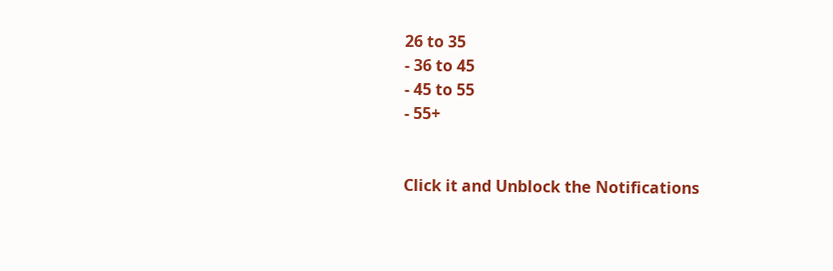26 to 35
- 36 to 45
- 45 to 55
- 55+


Click it and Unblock the Notifications